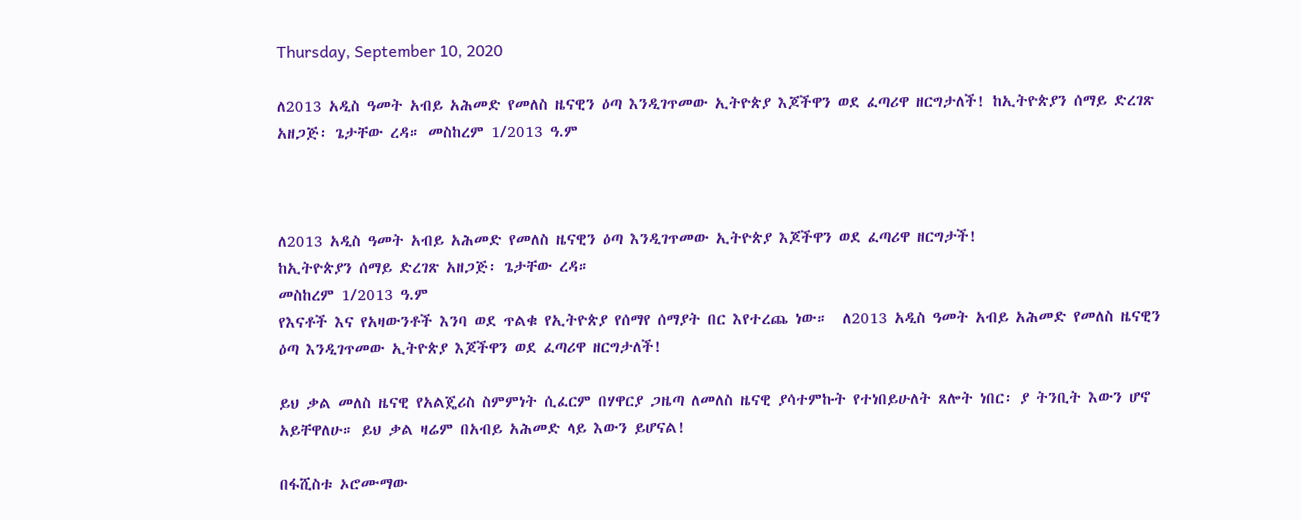Thursday, September 10, 2020

ለ2013 አዲስ ዓመት አብይ አሕመድ የመለስ ዜናዊን ዕጣ እንዲገጥመው ኢትዮጵያ እጆችዋን ወደ ፈጣሪዋ ዘርግታለች! ከኢትዮጵያን ሰማይ ድረገጽ አዘጋጅ፡ ጌታቸው ረዳ። መስከረም 1/2013 ዓ.ም



ለ2013 አዲስ ዓመት አብይ አሕመድ የመለስ ዜናዊን ዕጣ እንዲገጥመው ኢትዮጵያ እጆችዋን ወደ ፈጣሪዋ ዘርግታች!
ከኢትዮጵያን ሰማይ ድረገጽ አዘጋጅ፡ ጌታቸው ረዳ።
መስከረም 1/2013 ዓ.ም
የእናቶች እና የአዛውንቶች እንባ ወደ ጥልቁ የኢትዮጵያ የሰማየ ሰማያት በር እየተረጨ ነው።  ለ2013 አዲስ ዓመት አብይ አሕመድ የመለስ ዜናዊን ዕጣ እንዲገጥመው ኢትዮጵያ እጆችዋን ወደ ፈጣሪዋ ዘርግታለች!

ይህ ቃል መለስ ዜናዊ የአልጄሪስ ስምምነት ሲፈርም በሃዋርያ ጋዜጣ ለመለስ ዜናዊ ያሳተምኩት የተነበይሁለት ጸሎት ነበር፡ ያ ትንቢት እውን ሆኖ አይቸዋለሁ። ይህ ቃል ዛሬም በአብይ አሕመድ ላይ እውን ይሆናል!

በፋሺስቱ ኦሮሙማው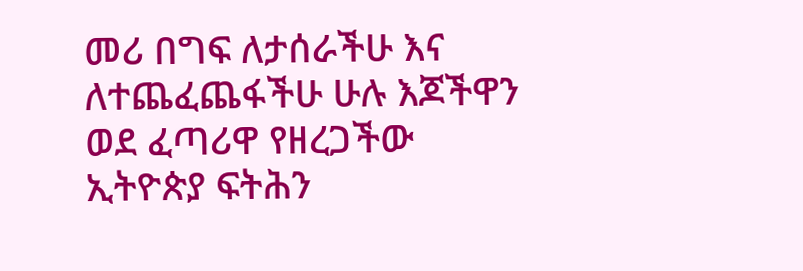መሪ በግፍ ለታሰራችሁ እና ለተጨፈጨፋችሁ ሁሉ እጆችዋን ወደ ፈጣሪዋ የዘረጋችው ኢትዮጵያ ፍትሕን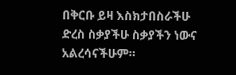በቅርቡ ይዛ እስክታበስራችሁ ድረስ ስቃያችሁ ስቃያችን ነውና አልረሳናችሁም።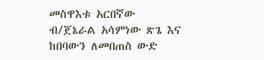መስዋእቱ አርበኛው ብ/ጀኔራል አሳምነው ጽጌ እና ከበባውን ለመበጠስ ውድ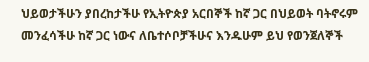ህይወታችሁን ያበረከታችሁ የኢትዮጵያ አርበኞች ከኛ ጋር በህይወት ባትኖሩም መንፈሳችሁ ከኛ ጋር ነውና ለቤተሶቦቻችሁና እንዱሁም ይህ የወንጀለኞች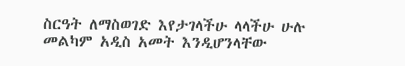ስርዓት ለማስወገድ እየታገላችሁ ላላችሁ ሁሉ መልካም አዲስ አመት እንዲሆንላቸው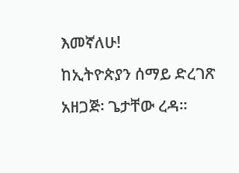እመኛለሁ!
ከኢትዮጵያን ሰማይ ድረገጽ አዘጋጅ፡ ጌታቸው ረዳ።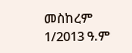መስከረም 1/2013 ዓ.ም